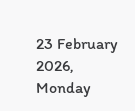23 February 2026, Monday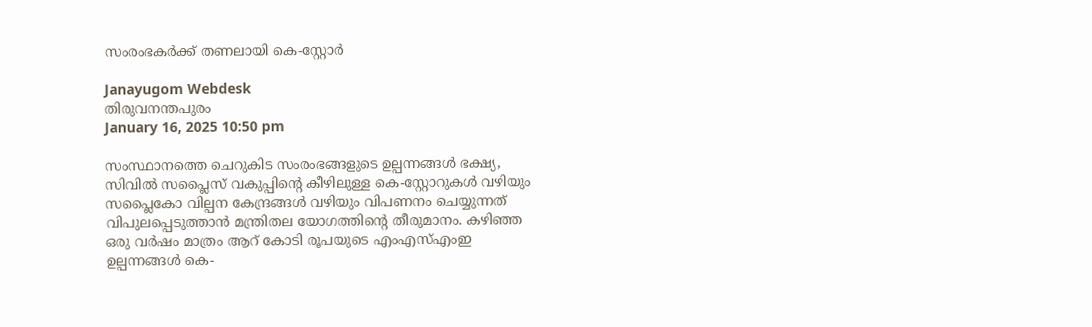സംരംഭകര്‍ക്ക് തണലായി കെ-സ്റ്റോര്‍

Janayugom Webdesk
തിരുവനന്തപുരം
January 16, 2025 10:50 pm

സംസ്ഥാനത്തെ ചെറുകിട സംരംഭങ്ങളുടെ ഉല്പന്നങ്ങൾ ഭക്ഷ്യ, സിവിൽ സപ്ലൈസ് വകുപ്പിന്റെ കീഴിലുള്ള കെ-സ്റ്റോറുകൾ വഴിയും സപ്ലൈകോ വില്പന കേന്ദ്രങ്ങൾ വഴിയും വിപണനം ചെയ്യുന്നത് വിപുലപ്പെടുത്താൻ മന്ത്രിതല യോഗത്തിന്റെ തീരുമാനം. കഴിഞ്ഞ ഒരു വർഷം മാത്രം ആറ് കോടി രൂപയുടെ എംഎസ്എംഇ ഉല്പന്നങ്ങൾ കെ-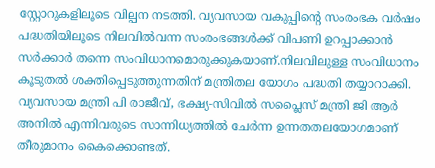സ്റ്റോറുകളിലൂടെ വില്പന നടത്തി. വ്യവസായ വകുപ്പിന്റെ സംരംഭക വർഷം പദ്ധതിയിലൂടെ നിലവിൽവന്ന സംരംഭങ്ങൾക്ക് വിപണി ഉറപ്പാക്കാൻ സർക്കാർ തന്നെ സംവിധാനമൊരുക്കുകയാണ്.നിലവിലുള്ള സംവിധാനം കൂടുതൽ ശക്തിപ്പെടുത്തുന്നതിന് മന്ത്രിതല യോഗം പദ്ധതി തയ്യാറാക്കി. വ്യവസായ മന്ത്രി പി രാജീവ്, ഭക്ഷ്യ‑സിവിൽ സപ്ലൈസ് മന്ത്രി ജി ആർ അനിൽ എന്നിവരുടെ സാന്നിധ്യത്തിൽ ചേർന്ന ഉന്നതതലയോഗമാണ് തീരുമാനം കൈക്കൊണ്ടത്.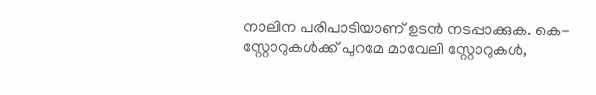നാലിന പരിപാടിയാണ് ഉടൻ നടപ്പാക്കുക. കെ-സ്റ്റോറുകൾക്ക് പുറമേ മാവേലി സ്റ്റോറുകൾ,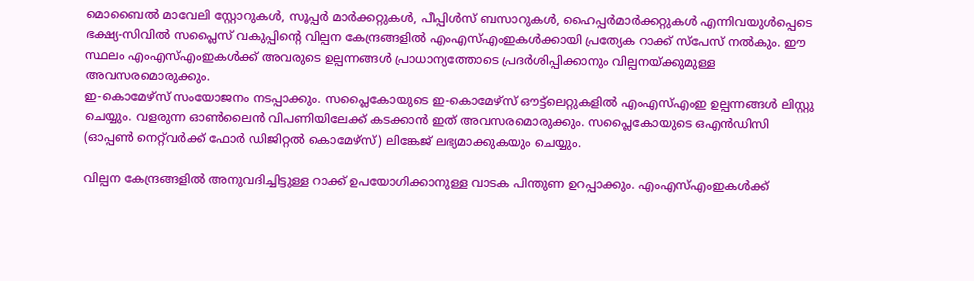മൊബൈൽ മാവേലി സ്റ്റോറുകൾ, സൂപ്പർ മാർക്കറ്റുകൾ, പീപ്പിൾസ് ബസാറുകൾ, ഹൈപ്പർമാർക്കറ്റുകൾ എന്നിവയുൾപ്പെടെ ഭക്ഷ്യ‑സിവിൽ സപ്ലൈസ് വകുപ്പിന്റെ വില്പന കേന്ദ്രങ്ങളിൽ എംഎസ്എംഇകൾക്കായി പ്രത്യേക റാക്ക് സ്പേസ് നൽകും. ഈ സ്ഥലം എംഎസ്എംഇകൾക്ക് അവരുടെ ഉല്പന്നങ്ങൾ പ്രാധാന്യത്തോടെ പ്രദർശിപ്പിക്കാനും വില്പനയ്ക്കുമുള്ള അവസരമൊരുക്കും.
ഇ‑കൊമേഴ്സ് സംയോജനം നടപ്പാക്കും. സപ്ലൈകോയുടെ ഇ‑കൊമേഴ്സ് ഔട്ട്‌ലെറ്റുകളിൽ എംഎസ്എംഇ ഉല്പന്നങ്ങൾ ലിസ്റ്റു ചെയ്യും. വളരുന്ന ഓൺലൈൻ വിപണിയിലേക്ക് കടക്കാൻ ഇത് അവസരമൊരുക്കും. സപ്ലൈകോയുടെ ഒഎൻഡിസി (ഓപ്പണ്‍ നെറ്റ്‌വര്‍ക്ക് ഫോര്‍ ഡിജിറ്റല്‍ കൊമേഴ്സ്) ലിങ്കേജ് ലഭ്യമാക്കുകയും ചെയ്യും.

വില്പന കേന്ദ്രങ്ങളിൽ അനുവദിച്ചിട്ടുള്ള റാക്ക് ഉപയോഗിക്കാനുള്ള വാടക പിന്തുണ ഉറപ്പാക്കും. എംഎസ്എംഇകൾക്ക്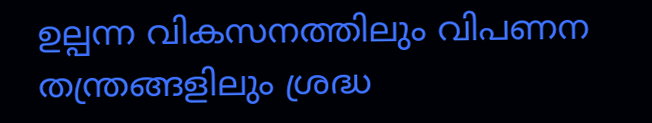ഉല്പന്ന വികസനത്തിലും വിപണന തന്ത്രങ്ങളിലും ശ്രദ്ധ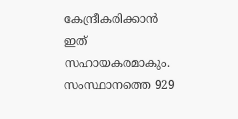കേന്ദ്രീകരിക്കാൻ ഇത് സഹായകരമാകും. സംസ്ഥാനത്തെ 929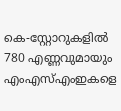കെ-സ്റ്റോറുകളിൽ 780 എണ്ണവുമായും എംഎസ്എംഇകളെ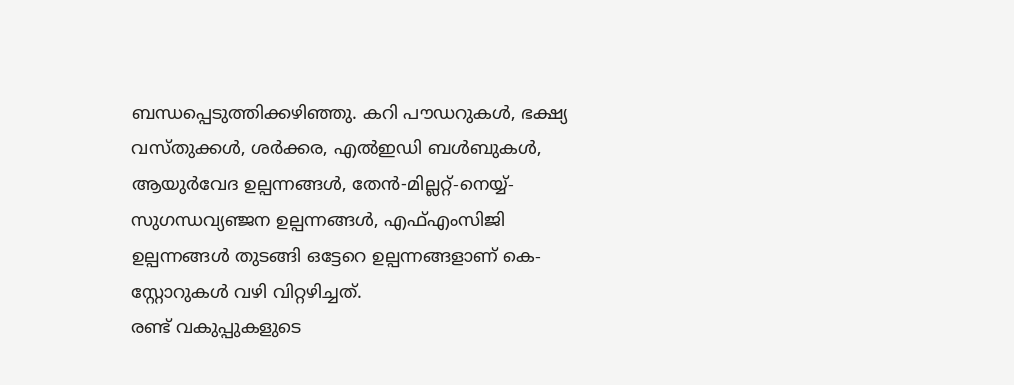ബന്ധപ്പെടുത്തിക്കഴിഞ്ഞു. കറി പൗഡറുകൾ, ഭക്ഷ്യ വസ്തുക്കൾ, ശർക്കര, എൽഇഡി ബൾബുകൾ, ആയുർവേദ ഉല്പന്നങ്ങൾ, തേൻ‑മില്ലറ്റ്-നെയ്യ്-സുഗന്ധവ്യഞ്ജന ഉല്പന്നങ്ങൾ, എഫ്എംസിജി ഉല്പന്നങ്ങൾ തുടങ്ങി ഒട്ടേറെ ഉല്പന്നങ്ങളാണ് കെ-സ്റ്റോറുകൾ വഴി വിറ്റഴിച്ചത്.
രണ്ട് വകുപ്പുകളുടെ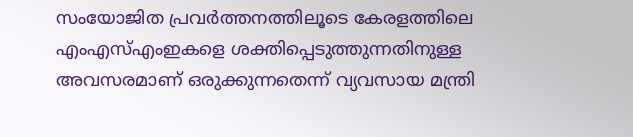സംയോജിത പ്രവർത്തനത്തിലൂടെ കേരളത്തിലെ എംഎസ്എംഇകളെ ശക്തിപ്പെടുത്തുന്നതിനുള്ള അവസരമാണ് ഒരുക്കുന്നതെന്ന് വ്യവസായ മന്ത്രി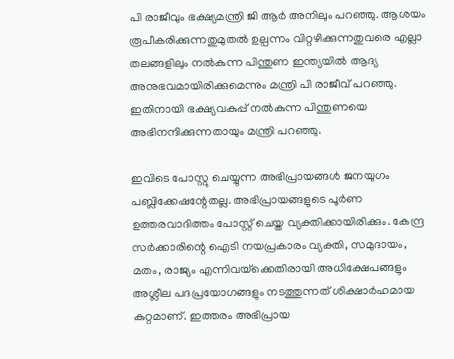പി രാജീവും ഭക്ഷ്യമന്ത്രി ജി ആർ അനിലും പറഞ്ഞു. ആശയം രൂപീകരിക്കുന്നതുമുതൽ ഉല്പന്നം വിറ്റഴിക്കുന്നതുവരെ എല്ലാ തലങ്ങളിലും നൽകുന്ന പിന്തുണ ഇന്ത്യയിൽ ആദ്യ അനുഭവമായിരിക്കുമെന്നും മന്ത്രി പി രാജീവ് പറഞ്ഞു. ഇതിനായി ഭക്ഷ്യവകുപ്പ് നൽകുന്ന പിന്തുണയെ അഭിനന്ദിക്കുന്നതായും മന്ത്രി പറഞ്ഞു.

ഇവിടെ പോസ്റ്റു ചെയ്യുന്ന അഭിപ്രായങ്ങള്‍ ജനയുഗം പബ്ലിക്കേഷന്റേതല്ല. അഭിപ്രായങ്ങളുടെ പൂര്‍ണ ഉത്തരവാദിത്തം പോസ്റ്റ് ചെയ്ത വ്യക്തിക്കായിരിക്കും. കേന്ദ്ര സര്‍ക്കാരിന്റെ ഐടി നയപ്രകാരം വ്യക്തി, സമുദായം, മതം, രാജ്യം എന്നിവയ്‌ക്കെതിരായി അധിക്ഷേപങ്ങളും അശ്ലീല പദപ്രയോഗങ്ങളും നടത്തുന്നത് ശിക്ഷാര്‍ഹമായ കുറ്റമാണ്. ഇത്തരം അഭിപ്രായ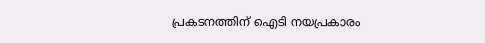പ്രകടനത്തിന് ഐടി നയപ്രകാരം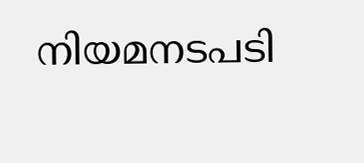നിയമനടപടി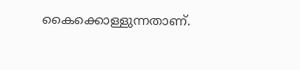കൈക്കൊള്ളുന്നതാണ്.